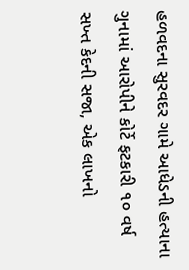હળવદના સુરવદર ગામે આધેડની હત્યાના ગુનામાં આરોપીને કોર્ટે ફટકારી ૧૦ વર્ષ સખ્ત કેદની સજા, એક લાખનો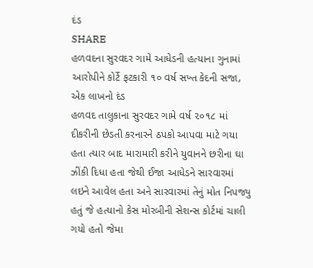દંડ
SHARE
હળવદના સુરવદર ગામે આધેડની હત્યાના ગુનામાં આરોપીને કોર્ટે ફટકારી ૧૦ વર્ષ સખ્ત કેદની સજા, એક લાખનો દંડ
હળવદ તાલુકાના સુરવદર ગામે વર્ષ ૨૦૧૮ માં દીકરીની છેડતી કરનારને ઠપકો આપવા માટે ગયા હતા ત્યાર બાદ મારામારી કરીને યુવાનને છરીના ઘા ઝીંકી દિધા હતા જેથી ઈજા આધેડને સારવારમાં લઇને આવેલ હતા અને સારવારમાં તેનું મોત નિપજ્યુ હતું જે હત્યાનો કેસ મોરબીની સેશન્સ કોર્ટમાં ચાલી ગયો હતો જેમા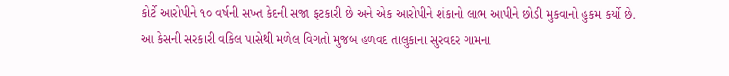કોર્ટે આરોપીને ૧૦ વર્ષની સખ્ત કેદની સજા ફટકારી છે અને એક આરોપીને શંકાનો લાભ આપીને છોડી મુકવાનો હુકમ કર્યો છે.
આ કેસની સરકારી વકિલ પાસેથી મળેલ વિગતો મુજબ હળવદ તાલુકાના સુરવદર ગામના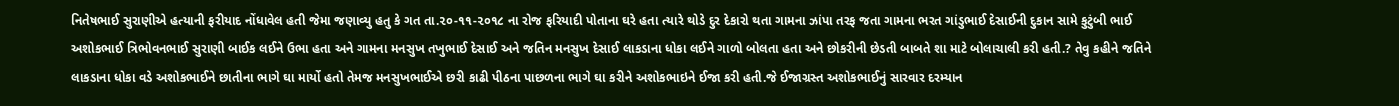નિતેષભાઈ સુરાણીએ હત્યાની ફરીયાદ નોંધાવેલ હતી જેમા જણાવ્યુ હતુ કે ગત તા.૨૦-૧૧-૨૦૧૮ ના રોજ ફરિયાદી પોતાના ઘરે હતા ત્યારે થોડે દુર દેકારો થતા ગામના ઝાંપા તરફ જતા ગામના ભરત ગાંડુભાઈ દેસાઈની દુકાન સામે કુટુંબી ભાઈ અશોકભાઈ ત્રિભોવનભાઈ સુરાણી બાઈક લઈને ઉભા હતા અને ગામના મનસુખ તખુભાઈ દેસાઈ અને જતિન મનસુખ દેસાઈ લાકડાના ધોકા લઈને ગાળો બોલતા હતા અને છોકરીની છેડતી બાબતે શા માટે બોલાચાલી કરી હતી.? તેવુ કહીને જતિને લાકડાના ધોકા વડે અશોકભાઈને છાતીના ભાગે ઘા માર્યો હતો તેમજ મનસુખભાઈએ છરી કાઢી પીઠના પાછળના ભાગે ઘા કરીને અશોકભાઇને ઈજા કરી હતી.જે ઈજાગ્રસ્ત અશોકભાઈનું સારવાર દરમ્યાન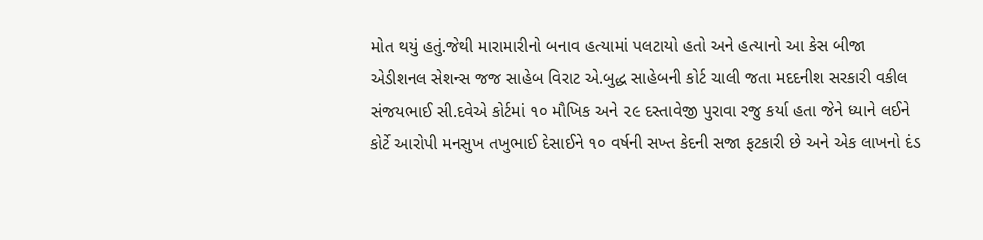મોત થયું હતું.જેથી મારામારીનો બનાવ હત્યામાં પલટાયો હતો અને હત્યાનો આ કેસ બીજા એડીશનલ સેશન્સ જજ સાહેબ વિરાટ એ.બુદ્ધ સાહેબની કોર્ટ ચાલી જતા મદદનીશ સરકારી વકીલ સંજયભાઈ સી.દવેએ કોર્ટમાં ૧૦ મૌખિક અને ૨૯ દસ્તાવેજી પુરાવા રજુ કર્યા હતા જેને ધ્યાને લઈને કોર્ટે આરોપી મનસુખ તખુભાઈ દેસાઈને ૧૦ વર્ષની સખ્ત કેદની સજા ફટકારી છે અને એક લાખનો દંડ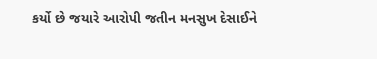કર્યો છે જયારે આરોપી જતીન મનસુખ દેસાઈને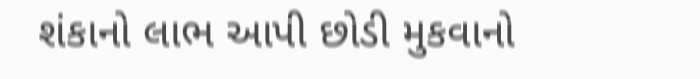શંકાનો લાભ આપી છોડી મુકવાનો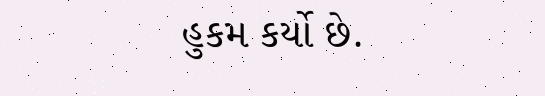હુકમ કર્યો છે.